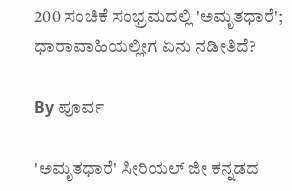200 ಸಂಚಿಕೆ ಸಂಭ್ರಮದಲ್ಲಿ 'ಅಮೃತಧಾರೆ'; ಧಾರಾವಾಹಿಯಲ್ಲೀಗ ಏನು ನಡೀತಿದೆ?

By ಪೂರ್ವ

'ಅಮೃತಧಾರೆ' ಸೀರಿಯಲ್ ಜೀ ಕನ್ನಡದ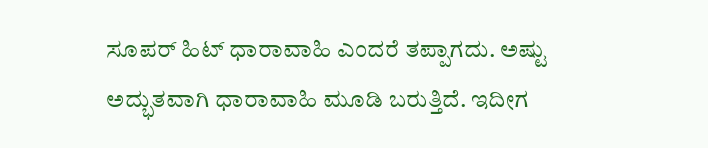ಸೂಪರ್ ಹಿಟ್ ಧಾರಾವಾಹಿ ಎಂದರೆ ತಪ್ಪಾಗದು. ಅಷ್ಟು ಅದ್ಭುತವಾಗಿ ಧಾರಾವಾಹಿ ಮೂಡಿ ಬರುತ್ತಿದೆ. ಇದೀಗ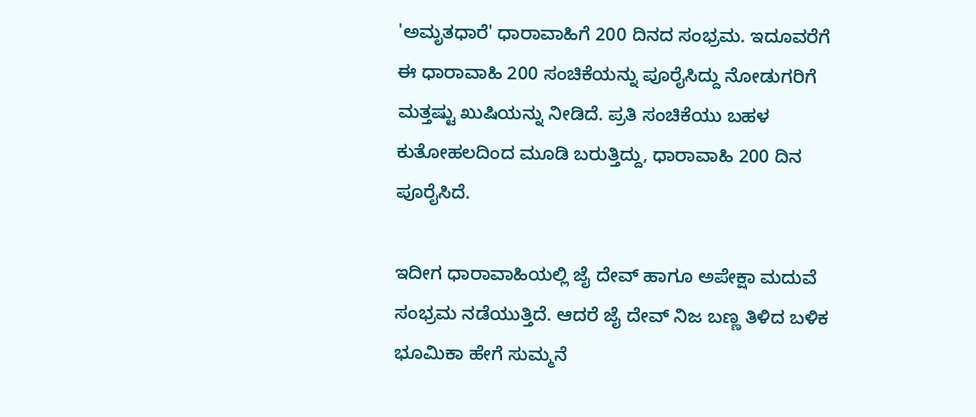'ಅಮೃತಧಾರೆ' ಧಾರಾವಾಹಿಗೆ 200 ದಿನದ ಸಂಭ್ರಮ. ಇದೂವರೆಗೆ ಈ ಧಾರಾವಾಹಿ 200 ಸಂಚಿಕೆಯನ್ನು ಪೂರೈಸಿದ್ದು ನೋಡುಗರಿಗೆ ಮತ್ತಷ್ಟು ಖುಷಿಯನ್ನು ನೀಡಿದೆ. ಪ್ರತಿ ಸಂಚಿಕೆಯು ಬಹಳ ಕುತೋಹಲದಿಂದ ಮೂಡಿ ಬರುತ್ತಿದ್ದು, ಧಾರಾವಾಹಿ 200 ದಿನ ಪೂರೈಸಿದೆ.

ಇದೀಗ ಧಾರಾವಾಹಿಯಲ್ಲಿ ಜೈ ದೇವ್ ಹಾಗೂ ಅಪೇಕ್ಷಾ ಮದುವೆ ಸಂಭ್ರಮ ನಡೆಯುತ್ತಿದೆ. ಆದರೆ ಜೈ ದೇವ್ ನಿಜ ಬಣ್ಣ ತಿಳಿದ ಬಳಿಕ ಭೂಮಿಕಾ ಹೇಗೆ ಸುಮ್ಮನೆ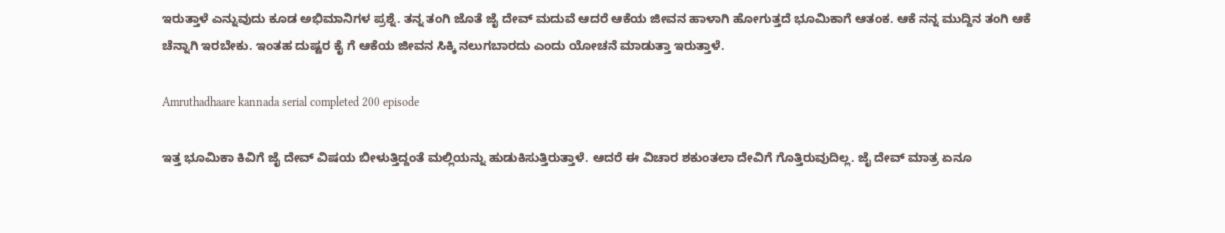ಇರುತ್ತಾಳೆ ಎನ್ನುವುದು ಕೂಡ ಅಭಿಮಾನಿಗಳ ಪ್ರಶ್ನೆ. ತನ್ನ ತಂಗಿ ಜೊತೆ ಜೈ ದೇವ್ ಮದುವೆ ಆದರೆ ಆಕೆಯ ಜೀವನ ಹಾಳಾಗಿ ಹೋಗುತ್ತದೆ ಭೂಮಿಕಾಗೆ ಆತಂಕ. ಆಕೆ ನನ್ನ ಮುದ್ದಿನ ತಂಗಿ ಆಕೆ ಚೆನ್ನಾಗಿ ಇರಬೇಕು. ಇಂತಹ ದುಷ್ಟರ ಕೈ ಗೆ ಆಕೆಯ ಜೀವನ ಸಿಕ್ಕಿ ನಲುಗಬಾರದು ಎಂದು ಯೋಚನೆ ಮಾಡುತ್ತಾ ಇರುತ್ತಾಳೆ.

Amruthadhaare kannada serial completed 200 episode

ಇತ್ತ ಭೂಮಿಕಾ ಕಿವಿಗೆ ಜೈ ದೇವ್ ವಿಷಯ ಬೀಳುತ್ತಿದ್ದಂತೆ ಮಲ್ಲಿಯನ್ನು ಹುಡುಕಿಸುತ್ತಿರುತ್ತಾಳೆ. ಆದರೆ ಈ ವಿಚಾರ ಶಕುಂತಲಾ ದೇವಿಗೆ ಗೊತ್ತಿರುವುದಿಲ್ಲ. ಜೈ ದೇವ್ ಮಾತ್ರ ಏನೂ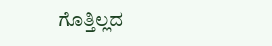ಗೊತ್ತಿಲ್ಲದ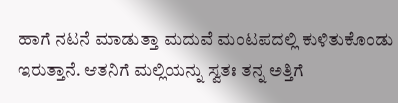ಹಾಗೆ ನಟನೆ ಮಾಡುತ್ತಾ ಮದುವೆ ಮಂಟಪದಲ್ಲಿ ಕುಳಿತುಕೊಂಡು ಇರುತ್ತಾನೆ. ಆತನಿಗೆ ಮಲ್ಲಿಯನ್ನು ಸ್ವತಃ ತನ್ನ ಅತ್ತಿಗೆ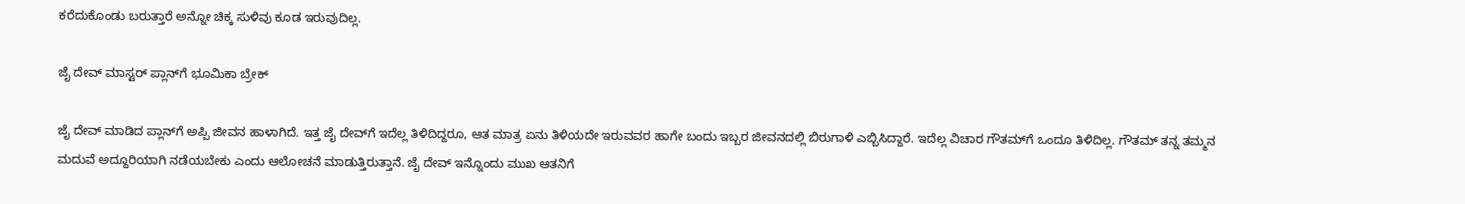ಕರೆದುಕೊಂಡು ಬರುತ್ತಾರೆ ಅನ್ನೋ ಚಿಕ್ಕ ಸುಳಿವು ಕೂಡ ಇರುವುದಿಲ್ಲ.

ಜೈ ದೇವ್ ಮಾಸ್ಟರ್ ಪ್ಲಾನ್‌ಗೆ ಭೂಮಿಕಾ ಬ್ರೇಕ್

ಜೈ ದೇವ್ ಮಾಡಿದ ಪ್ಲಾನ್‌ಗೆ ಅಪ್ಪಿ ಜೀವನ ಹಾಳಾಗಿದೆ. ಇತ್ತ ಜೈ ದೇವ್‌ಗೆ ಇದೆಲ್ಲ ತಿಳಿದಿದ್ದರೂ, ಆತ ಮಾತ್ರ ಏನು ತಿಳಿಯದೇ ಇರುವವರ ಹಾಗೇ ಬಂದು ಇಬ್ಬರ ಜೀವನದಲ್ಲಿ ಬಿರುಗಾಳಿ ಎಬ್ಬಿಸಿದ್ದಾರೆ. ಇದೆಲ್ಲ ವಿಚಾರ ಗೌತಮ್‌ಗೆ ಒಂದೂ ತಿಳಿದಿಲ್ಲ. ಗೌತಮ್ ತನ್ನ ತಮ್ಮನ ಮದುವೆ ಅದ್ದೂರಿಯಾಗಿ ನಡೆಯಬೇಕು ಎಂದು ಆಲೋಚನೆ ಮಾಡುತ್ತಿರುತ್ತಾನೆ. ಜೈ ದೇವ್ ಇನ್ನೊಂದು ಮುಖ ಆತನಿಗೆ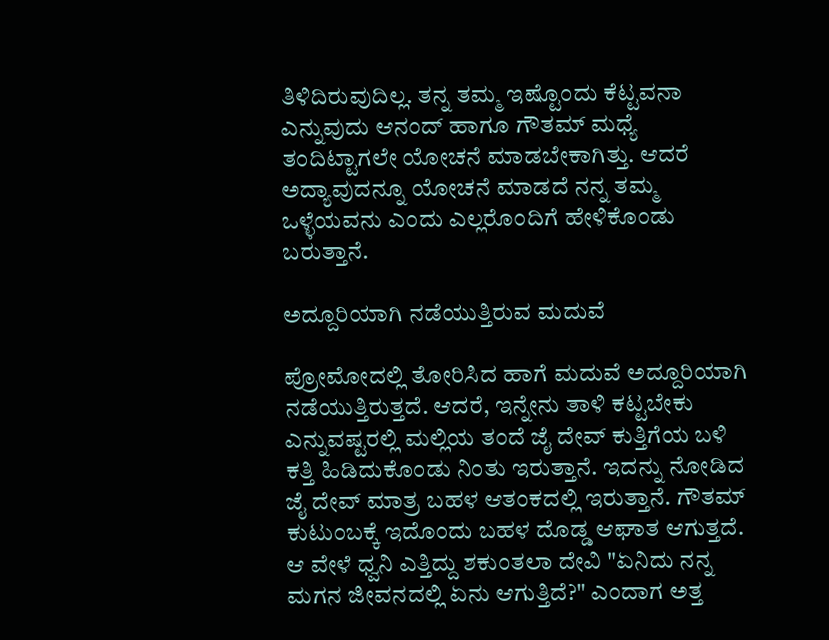ತಿಳಿದಿರುವುದಿಲ್ಲ. ತನ್ನ ತಮ್ಮ ಇಷ್ಟೊಂದು ಕೆಟ್ಟವನಾ ಎನ್ನುವುದು ಆನಂದ್ ಹಾಗೂ ಗೌತಮ್ ಮಧ್ಯೆ ತಂದಿಟ್ಟಾಗಲೇ ಯೋಚನೆ ಮಾಡಬೇಕಾಗಿತ್ತು. ಆದರೆ ಅದ್ಯಾವುದನ್ನೂ ಯೋಚನೆ ಮಾಡದೆ ನನ್ನ ತಮ್ಮ ಒಳ್ಳೆಯವನು ಎಂದು ಎಲ್ಲರೊಂದಿಗೆ ಹೇಳಿಕೊಂಡು ಬರುತ್ತಾನೆ.

ಅದ್ದೂರಿಯಾಗಿ ನಡೆಯುತ್ತಿರುವ ಮದುವೆ

ಪ್ರೋಮೋದಲ್ಲಿ ತೋರಿಸಿದ ಹಾಗೆ ಮದುವೆ ಅದ್ದೂರಿಯಾಗಿ ನಡೆಯುತ್ತಿರುತ್ತದೆ. ಆದರೆ, ಇನ್ನೇನು ತಾಳಿ ಕಟ್ಟಬೇಕು ಎನ್ನುವಷ್ಟರಲ್ಲಿ ಮಲ್ಲಿಯ ತಂದೆ ಜೈ ದೇವ್ ಕುತ್ತಿಗೆಯ ಬಳಿ ಕತ್ತಿ ಹಿಡಿದುಕೊಂಡು ನಿಂತು ಇರುತ್ತಾನೆ. ಇದನ್ನು ನೋಡಿದ ಜೈ ದೇವ್ ಮಾತ್ರ ಬಹಳ ಆತಂಕದಲ್ಲಿ ಇರುತ್ತಾನೆ. ಗೌತಮ್ ಕುಟುಂಬಕ್ಕೆ ಇದೊಂದು ಬಹಳ ದೊಡ್ಡ ಆಘಾತ ಆಗುತ್ತದೆ. ಆ ವೇಳೆ ಧ್ವನಿ ಎತ್ತಿದ್ದು ಶಕುಂತಲಾ ದೇವಿ "ಏನಿದು ನನ್ನ ಮಗನ ಜೀವನದಲ್ಲಿ ಏನು ಆಗುತ್ತಿದೆ?" ಎಂದಾಗ ಅತ್ತ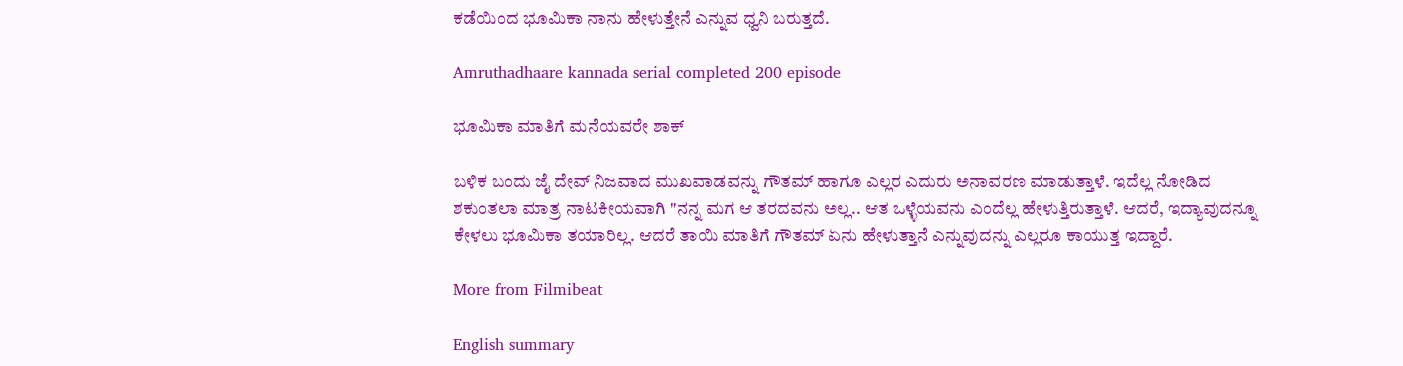ಕಡೆಯಿಂದ ಭೂಮಿಕಾ ನಾನು ಹೇಳುತ್ತೇನೆ ಎನ್ನುವ ಧ್ವನಿ ಬರುತ್ತದೆ.

Amruthadhaare kannada serial completed 200 episode

ಭೂಮಿಕಾ ಮಾತಿಗೆ ಮನೆಯವರೇ ಶಾಕ್

ಬಳಿಕ ಬಂದು ಜೈ ದೇವ್ ನಿಜವಾದ ಮುಖವಾಡವನ್ನು ಗೌತಮ್ ಹಾಗೂ ಎಲ್ಲರ ಎದುರು ಅನಾವರಣ ಮಾಡುತ್ತಾಳೆ. ಇದೆಲ್ಲ ನೋಡಿದ ಶಕುಂತಲಾ ಮಾತ್ರ ನಾಟಕೀಯವಾಗಿ "ನನ್ನ ಮಗ ಆ ತರದವನು ಅಲ್ಲ.. ಆತ ಒಳ್ಳೆಯವನು ಎಂದೆಲ್ಲ ಹೇಳುತ್ತಿರುತ್ತಾಳೆ. ಆದರೆ, ಇದ್ಯಾವುದನ್ನೂ ಕೇಳಲು ಭೂಮಿಕಾ ತಯಾರಿಲ್ಲ. ಆದರೆ ತಾಯಿ ಮಾತಿಗೆ ಗೌತಮ್ ಏನು ಹೇಳುತ್ತಾನೆ ಎನ್ನುವುದನ್ನು ಎಲ್ಲರೂ ಕಾಯುತ್ತ ಇದ್ದಾರೆ.

More from Filmibeat

English summary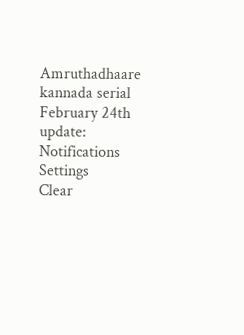Amruthadhaare kannada serial February 24th update:
Notifications
Settings
Clear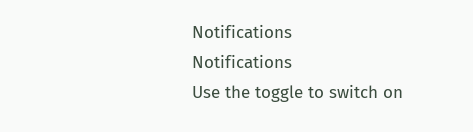Notifications
Notifications
Use the toggle to switch on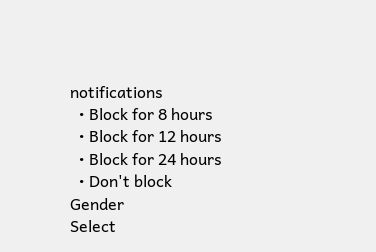notifications
  • Block for 8 hours
  • Block for 12 hours
  • Block for 24 hours
  • Don't block
Gender
Select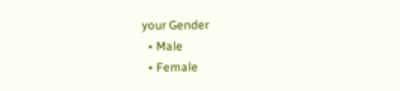your Gender
  • Male
  • Female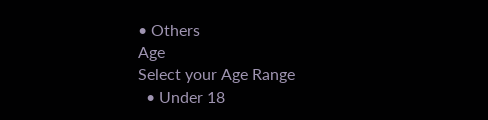• Others
Age
Select your Age Range
  • Under 18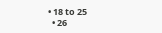• 18 to 25
  • 26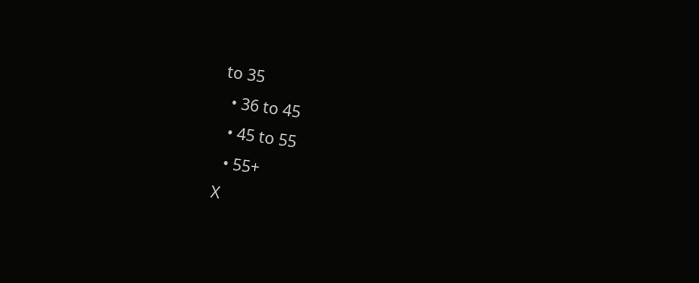to 35
  • 36 to 45
  • 45 to 55
  • 55+
X